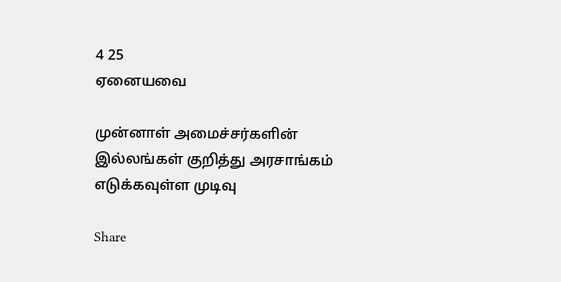4 25
ஏனையவை

முன்னாள் அமைச்சர்களின் இல்லங்கள் குறித்து அரசாங்கம் எடுக்கவுள்ள முடிவு

Share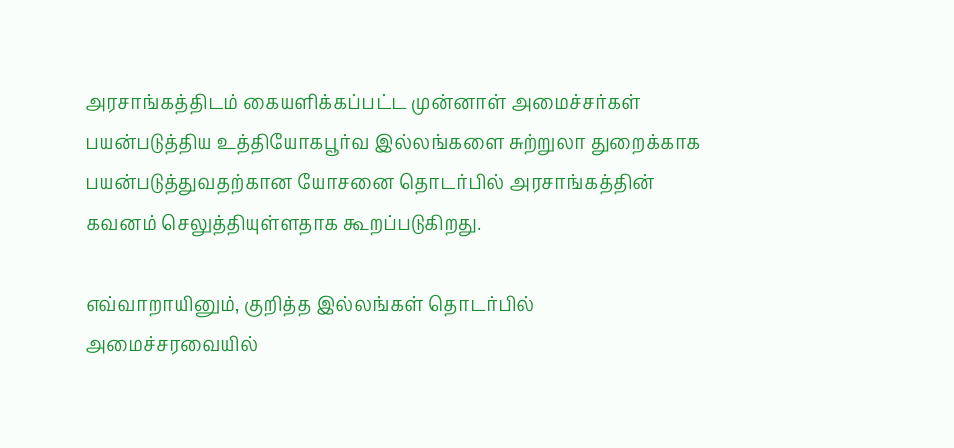அரசாங்கத்திடம் கையளிக்கப்பட்ட முன்னாள் அமைச்சர்கள் பயன்படுத்திய உத்தியோகபூர்வ இல்லங்களை சுற்றுலா துறைக்காக பயன்படுத்துவதற்கான யோசனை தொடர்பில் அரசாங்கத்தின் கவனம் செலுத்தியுள்ளதாக கூறப்படுகிறது.

எவ்வாறாயினும், குறித்த இல்லங்கள் தொடர்பில் அமைச்சரவையில்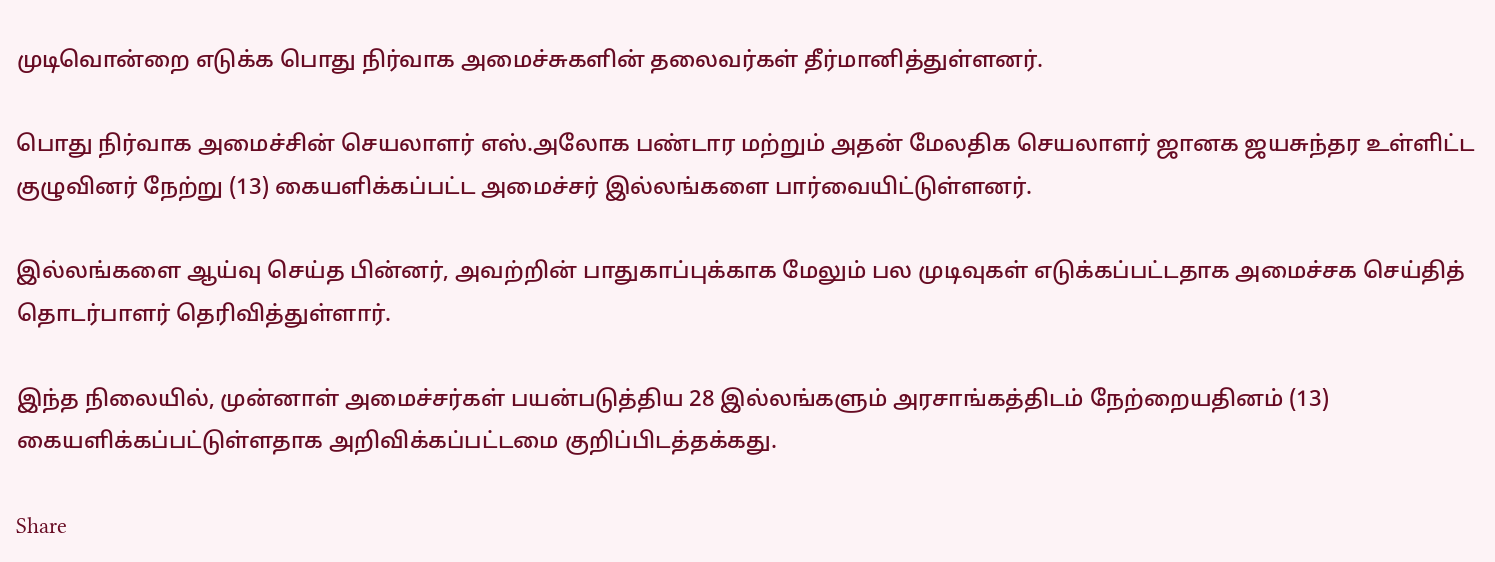முடிவொன்றை எடுக்க பொது நிர்வாக அமைச்சுகளின் தலைவர்கள் தீர்மானித்துள்ளனர்.

பொது நிர்வாக அமைச்சின் செயலாளர் எஸ்.அலோக பண்டார மற்றும் அதன் மேலதிக செயலாளர் ஜானக ஜயசுந்தர உள்ளிட்ட குழுவினர் நேற்று (13) கையளிக்கப்பட்ட அமைச்சர் இல்லங்களை பார்வையிட்டுள்ளனர்.

இல்லங்களை ஆய்வு செய்த பின்னர், அவற்றின் பாதுகாப்புக்காக மேலும் பல முடிவுகள் எடுக்கப்பட்டதாக அமைச்சக செய்தித் தொடர்பாளர் தெரிவித்துள்ளார்.

இந்த நிலையில், முன்னாள் அமைச்சர்கள் பயன்படுத்திய 28 இல்லங்களும் அரசாங்கத்திடம் நேற்றையதினம் (13) கையளிக்கப்பட்டுள்ளதாக அறிவிக்கப்பட்டமை குறிப்பிடத்தக்கது.

Share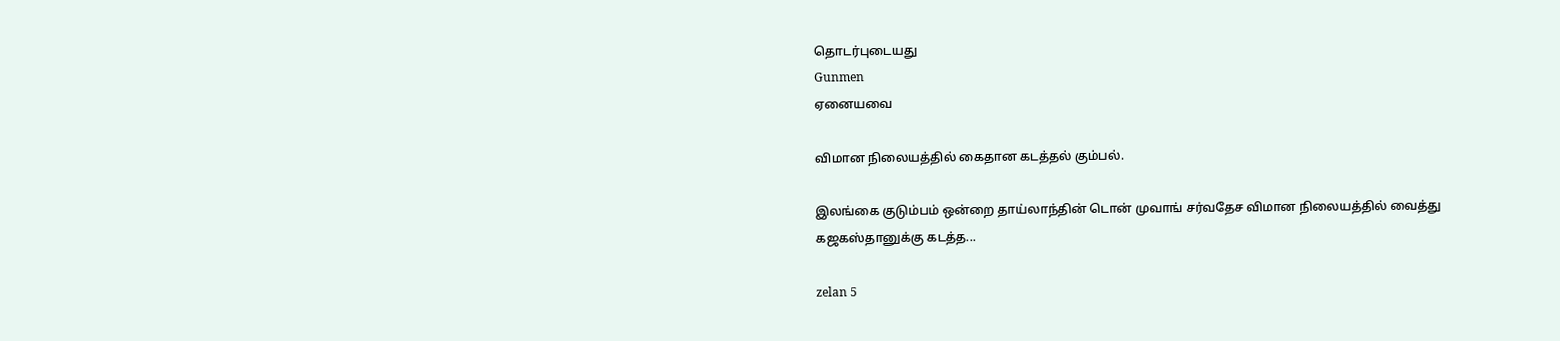தொடர்புடையது
Gunmen
ஏனையவை

விமான நிலையத்தில் கைதான கடத்தல் கும்பல்.

இலங்கை குடும்பம் ஒன்றை தாய்லாந்தின் டொன் முவாங் சர்வதேச விமான நிலையத்தில் வைத்து கஜகஸ்தானுக்கு கடத்த...

zelan 5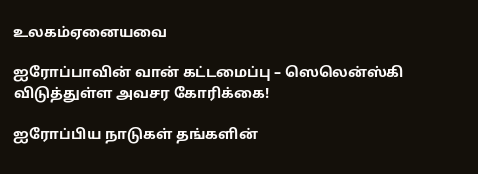உலகம்ஏனையவை

ஐரோப்பாவின் வான் கட்டமைப்பு – ஸெலென்ஸ்கி விடுத்துள்ள அவசர கோரிக்கை!

ஐரோப்பிய நாடுகள் தங்களின்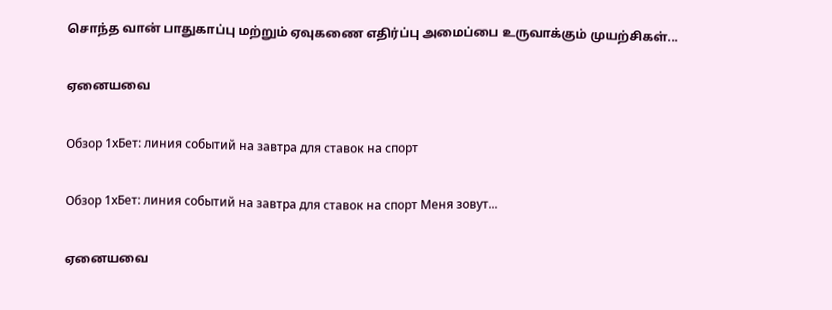சொந்த வான் பாதுகாப்பு மற்றும் ஏவுகணை எதிர்ப்பு அமைப்பை உருவாக்கும் முயற்சிகள்...

ஏனையவை

Обзор 1хБет: линия событий на завтра для ставок на спорт

Обзор 1хБет: линия событий на завтра для ставок на спорт Меня зовут...

ஏனையவை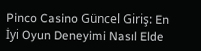Pinco Casino Güncel Giriş: En İyi Oyun Deneyimi Nasıl Elde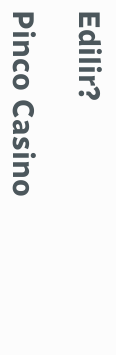Edilir?

Pinco Casino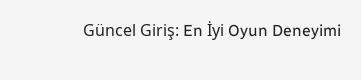Güncel Giriş: En İyi Oyun Deneyimi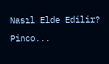Nasıl Elde Edilir? Pinco...